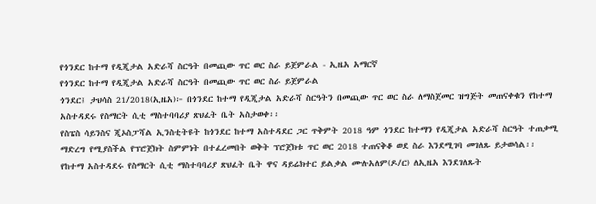የጎንደር ከተማ የዲጂታል አድራሻ ስርዓት በመጪው ጥር ወር ስራ ይጀምራል - ኢዜአ አማርኛ
የጎንደር ከተማ የዲጂታል አድራሻ ስርዓት በመጪው ጥር ወር ስራ ይጀምራል
ጎንደር፤ ታህሳስ 21/2018(ኢዜአ)፦ በጎንደር ከተማ የዲጂታል አድራሻ ስርዓትን በመጪው ጥር ወር ስራ ለማስጀመር ዝግጅት መጠናቀቁን የከተማ አስተዳደሩ የስማርት ሲቲ ማስተባባሪያ ጽህፈት ቤት አስታወቀ፡፡
የስፔስ ሳይንስና ጂኦስፓሻል ኢንስቲትዩት ከጎንደር ከተማ አስተዳደር ጋር ጥቅምት 2018 ዓም ጎንደር ከተማን የዲጂታል አድራሻ ስርዓት ተጠቃሚ ማድረግ የሚያስችል የፕሮጀክት ስምምነት በተፈረመበት ወቅት ፕሮጀክቱ ጥር ወር 2018 ተጠናቅቆ ወደ ስራ እንደሚገባ መገለጹ ይታወሳል፡፡
የከተማ አስተዳደሩ የስማርት ሲቲ ማስተባባሪያ ጽህፈት ቤት ዋና ዳይሬክተር ይልቃል ሙሉአለም(ዶ/ር) ለኢዜአ እንደገለጹት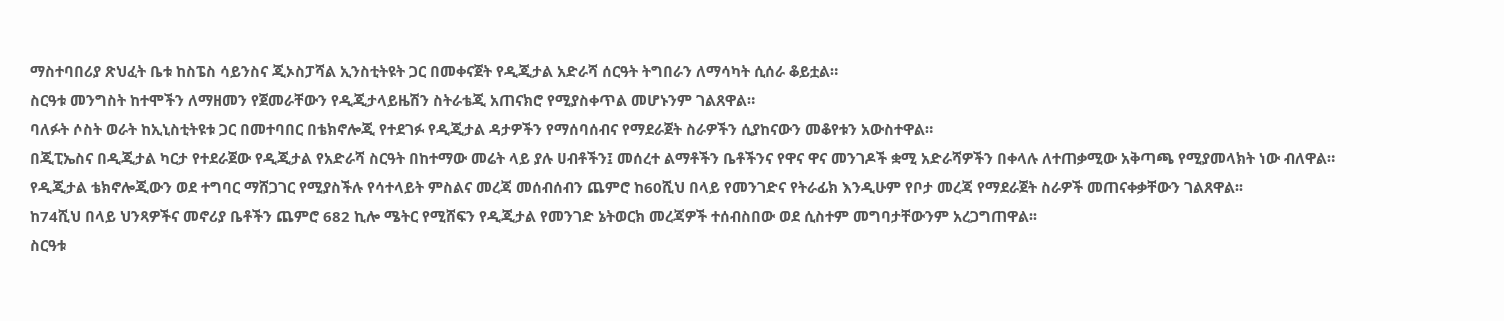ማስተባበሪያ ጽህፈት ቤቱ ከስፔስ ሳይንስና ጂኦስፓሻል ኢንስቲትዩት ጋር በመቀናጀት የዲጂታል አድራሻ ሰርዓት ትግበራን ለማሳካት ሲሰራ ቆይቷል።
ስርዓቱ መንግስት ከተሞችን ለማዘመን የጀመራቸውን የዲጂታላይዜሽን ስትራቴጂ አጠናክሮ የሚያስቀጥል መሆኑንም ገልጸዋል።
ባለፉት ሶስት ወራት ከኢኒስቲትዩቱ ጋር በመተባበር በቴክኖሎጂ የተደገፉ የዲጂታል ዳታዎችን የማሰባሰብና የማደራጀት ስራዎችን ሲያከናውን መቆየቱን አውስተዋል።
በጂፒኤስና በዲጂታል ካርታ የተደራጀው የዲጂታል የአድራሻ ስርዓት በከተማው መሬት ላይ ያሉ ሀብቶችን፤ መሰረተ ልማቶችን ቤቶችንና የዋና ዋና መንገዶች ቋሚ አድራሻዎችን በቀላሉ ለተጠቃሚው አቅጣጫ የሚያመላክት ነው ብለዋል።
የዲጂታል ቴክኖሎጂውን ወደ ተግባር ማሸጋገር የሚያስችሉ የሳተላይት ምስልና መረጃ መሰብሰብን ጨምሮ ከ60ሺህ በላይ የመንገድና የትራፊክ እንዲሁም የቦታ መረጃ የማደራጀት ስራዎች መጠናቀቃቸውን ገልጸዋል፡፡
ከ74ሺህ በላይ ህንጻዎችና መኖሪያ ቤቶችን ጨምሮ 682 ኪሎ ሜትር የሚሸፍን የዲጂታል የመንገድ ኔትወርክ መረጃዎች ተሰብስበው ወደ ሲስተም መግባታቸውንም አረጋግጠዋል፡፡
ስርዓቱ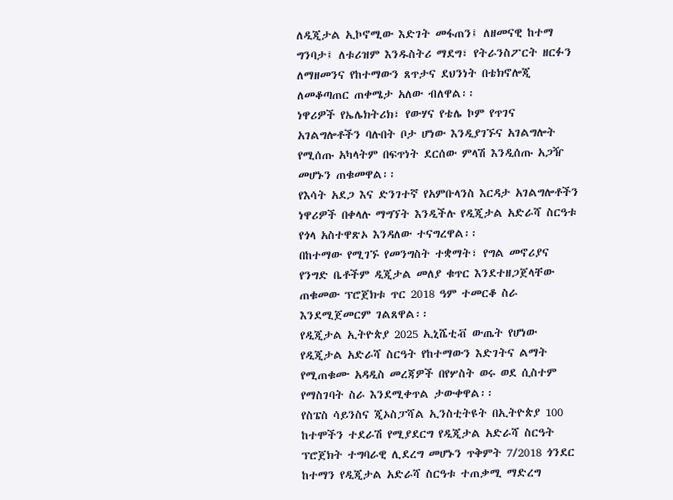ለዲጂታል ኢኮኖሚው እድገት መፋጠን፤ ለዘመናዊ ከተማ ግንባታ፤ ለቱሪዝም እንዱስትሪ ማደግ፣ የትራንስፖርት ዘርፉን ለማዘመንና የከተማውን ጸጥታና ደህንነት በቴክኖሎጂ ለመቆጣጠር ጠቀሜታ አለው ብለዋል፡፡
ነዋሪዎች የኤሌክትሪክ፣ የውሃና የቴሌ ኮም የጥገና አገልግሎቶችን ባሉበት ቦታ ሆነው እንዲያገኙና አገልግሎት የሚሰጡ አካላትም በፍጥነት ደርሰው ምላሽ እንዲሰጡ አጋዥ መሆኑን ጠቁመዋል፡፡
የእሳት አደጋ እና ድንገተኛ የአምቡላንስ እርዳታ አገልግሎቶችን ነዋሪዎች በቀላሉ ማግኘት እንዲችሉ የዲጂታል አድራሻ ስርዓቱ የጎላ አስተዋጽኦ እንዳለው ተናግረዋል፡፡
በከተማው የሚገኙ የመንግስት ተቋማት፣ የግል መኖሪያና የንግድ ቤቶችም ዲጂታል መለያ ቁጥር እንደተዘጋጀላቸው ጠቁመው ፕሮጀክቱ ጥር 2018 ዓም ተመርቆ ስራ እንደሚጀመርም ገልጸዋል፡፡
የዲጂታል ኢትዮጵያ 2025 ኢኒሼቲቭ ውጤት የሆነው የዲጂታል አድራሻ ስርዓት የከተማውን እድገትና ልማት የሚጠቁሙ አዳዲስ መረጃዎች በየሦስት ወሩ ወደ ሲስተም የማስገባት ስራ እንደሚቀጥል ታውቀዋል፡፡
የስፔስ ሳይንስና ጂኦስፓሻል ኢንስቲትዩት በኢትዮጵያ 100 ከተሞችን ተደራሽ የሚያደርግ የዲጂታል አድራሻ ስርዓት ፕሮጀክት ተግባራዊ ሊደረግ መሆኑን ጥቅምት 7/2018 ጎንደር ከተማን የዲጂታል አድራሻ ስርዓቱ ተጠቃሚ ማድረግ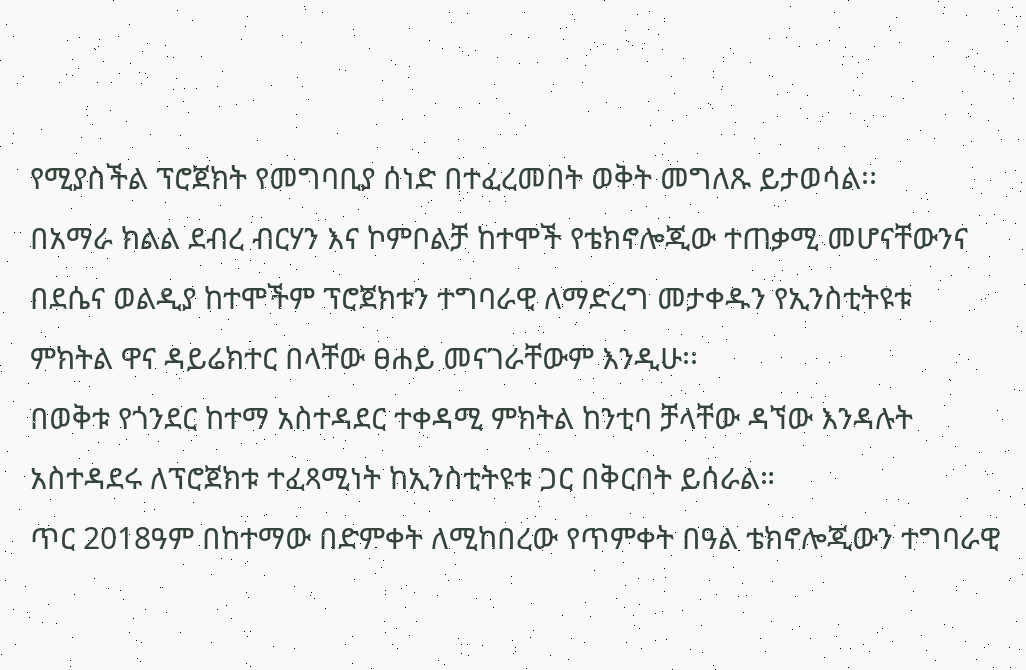የሚያስችል ፕሮጀክት የመግባቢያ ሰነድ በተፈረመበት ወቅት መግለጹ ይታወሳል፡፡
በአማራ ክልል ደብረ ብርሃን እና ኮምቦልቻ ከተሞች የቴክኖሎጂው ተጠቃሚ መሆናቸውንና በደሴና ወልዲያ ከተሞችም ፕሮጀክቱን ተግባራዊ ለማድረግ መታቀዱን የኢንስቲትዩቱ ምክትል ዋና ዳይሬክተር በላቸው ፀሐይ መናገራቸውም እንዲሁ፡፡
በወቅቱ የጎንደር ከተማ አስተዳደር ተቀዳሚ ምክትል ከንቲባ ቻላቸው ዳኘው እንዳሉት አስተዳደሩ ለፕሮጀክቱ ተፈጻሚነት ከኢንስቲትዩቱ ጋር በቅርበት ይሰራል።
ጥር 2018ዓም በከተማው በድምቀት ለሚከበረው የጥምቀት በዓል ቴክኖሎጂውን ተግባራዊ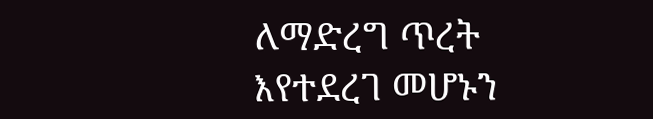ለማድረግ ጥረት እየተደረገ መሆኑን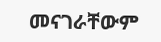መናገራቸውም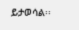ይታወሳል፡፡